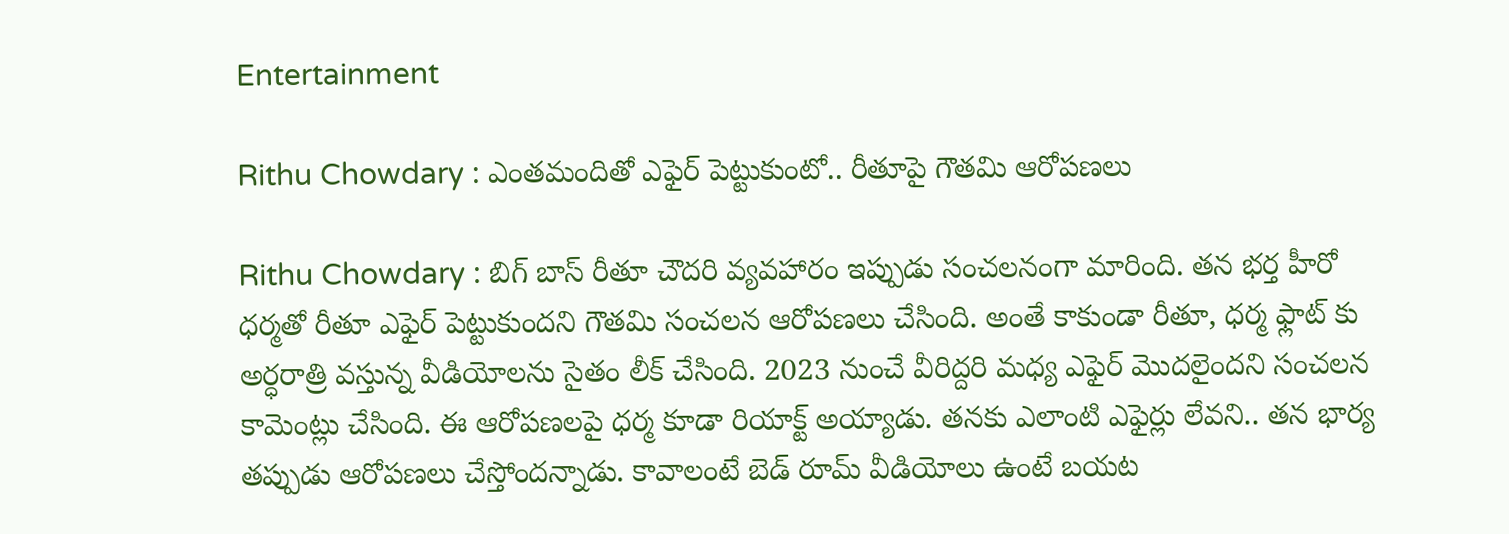Entertainment

Rithu Chowdary : ఎంతమందితో ఎఫైర్ పెట్టుకుంటో.. రీతూపై గౌతమి ఆరోపణలు

Rithu Chowdary : బిగ్ బాస్ రీతూ చౌదరి వ్యవహారం ఇప్పుడు సంచలనంగా మారింది. తన భర్త హీరో ధర్మతో రీతూ ఎఫైర్ పెట్టుకుందని గౌతమి సంచలన ఆరోపణలు చేసింది. అంతే కాకుండా రీతూ, ధర్మ ఫ్లాట్ కు అర్ధరాత్రి వస్తున్న వీడియోలను సైతం లీక్ చేసింది. 2023 నుంచే వీరిద్దరి మధ్య ఎఫైర్ మొదలైందని సంచలన కామెంట్లు చేసింది. ఈ ఆరోపణలపై ధర్మ కూడా రియాక్ట్ అయ్యాడు. తనకు ఎలాంటి ఎఫైర్లు లేవని.. తన భార్య తప్పుడు ఆరోపణలు చేస్తోందన్నాడు. కావాలంటే బెడ్ రూమ్ వీడియోలు ఉంటే బయట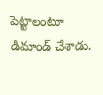పెట్టాలంటూ డిమాండ్ చేశాడు.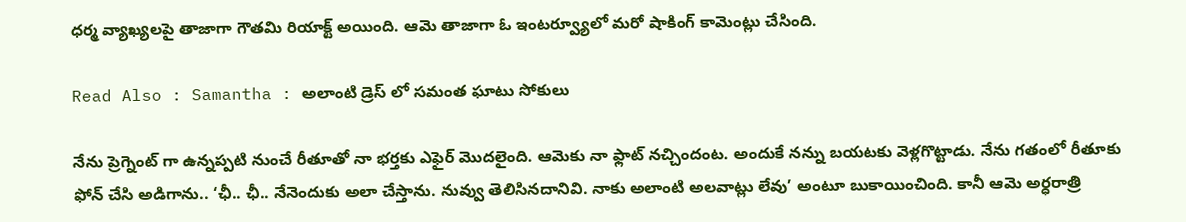ధర్మ వ్యాఖ్యలపై తాజాగా గౌతమి రియాక్ట్ అయింది. ఆమె తాజాగా ఓ ఇంటర్వ్యూలో మరో షాకింగ్ కామెంట్లు చేసింది.

Read Also : Samantha : అలాంటి డ్రెస్ లో సమంత ఘాటు సోకులు

నేను ప్రెగ్నెంట్ గా ఉన్నప్పటి నుంచే రీతూతో నా భర్తకు ఎఫైర్ మొదలైంది. ఆమెకు నా ఫ్లాట్ నచ్చిందంట. అందుకే నన్ను బయటకు వెళ్లగొట్టాడు. నేను గతంలో రీతూకు ఫోన్ చేసి అడిగాను.. ‘ఛీ.. ఛీ.. నేనెందుకు అలా చేస్తాను. నువ్వు తెలిసినదానివి. నాకు అలాంటి అలవాట్లు లేవు’ అంటూ బుకాయించింది. కానీ ఆమె అర్ధరాత్రి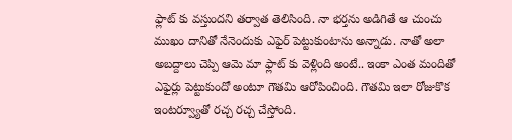ఫ్లాట్ కు వస్తుందని తర్వాత తెలిసింది. నా భర్తను అడిగితే ఆ చుంచు ముఖం దానితో నేనెందుకు ఎఫైర్ పెట్టుకుంటాను అన్నాడు. నాతో అలా అబద్దాలు చెప్పి ఆమె మా ఫ్లాట్ కు వెళ్లింది అంటే.. ఇంకా ఎంత మందితో ఎఫైర్లు పెట్టుకుందో అంటూ గౌతమి ఆరోపించింది. గౌతమి ఇలా రోజుకొక ఇంటర్వ్యూతో రచ్చ రచ్చ చేస్తోంది.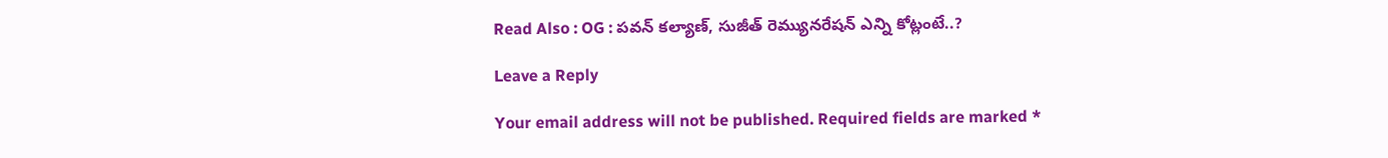Read Also : OG : పవన్ కల్యాణ్‌, సుజీత్ రెమ్యునరేషన్ ఎన్ని కోట్లంటే..?

Leave a Reply

Your email address will not be published. Required fields are marked *